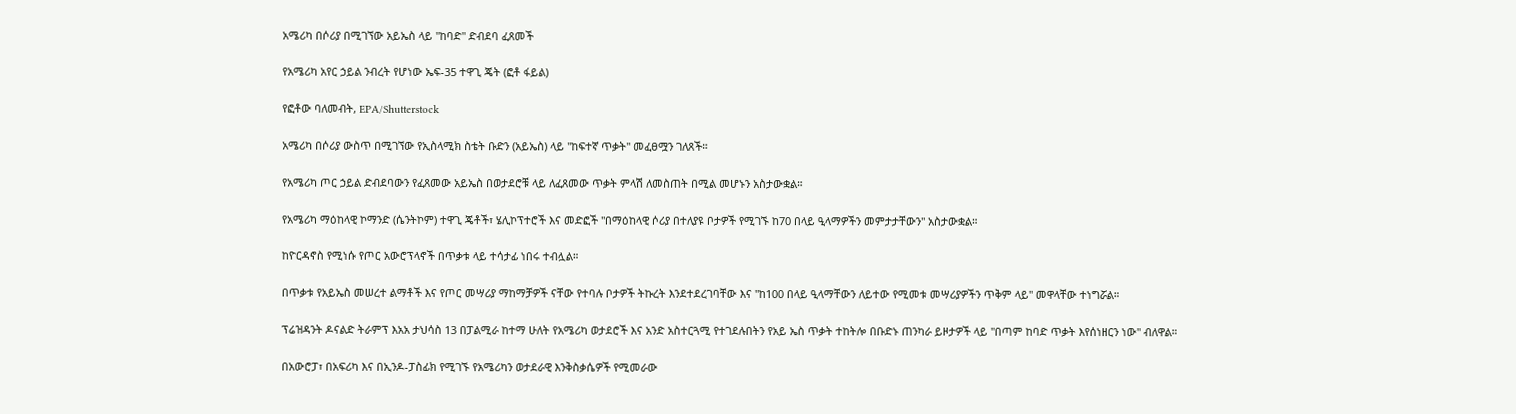አሜሪካ በሶሪያ በሚገኘው አይኤስ ላይ "ከባድ" ድብደባ ፈጸመች

የአሜሪካ አየር ኃይል ንብረት የሆነው ኤፍ-35 ተዋጊ ጄት (ፎቶ ፋይል)

የፎቶው ባለመብት, EPA/Shutterstock

አሜሪካ በሶሪያ ውስጥ በሚገኘው የኢስላሚክ ስቴት ቡድን (አይኤስ) ላይ "ከፍተኛ ጥቃት" መፈፀሟን ገለጸች።

የአሜሪካ ጦር ኃይል ድብደባውን የፈጸመው አይኤስ በወታደሮቹ ላይ ለፈጸመው ጥቃት ምላሽ ለመስጠት በሚል መሆኑን አስታውቋል።

የአሜሪካ ማዕከላዊ ኮማንድ (ሴንትኮም) ተዋጊ ጄቶች፣ ሄሊኮፕተሮች እና መድፎች "በማዕከላዊ ሶሪያ በተለያዩ ቦታዎች የሚገኙ ከ70 በላይ ዒላማዎችን መምታታቸውን" አስታውቋል።

ከዮርዳኖስ የሚነሱ የጦር አውሮፕላኖች በጥቃቱ ላይ ተሳታፊ ነበሩ ተብሏል።

በጥቃቱ የአይኤስ መሠረተ ልማቶች እና የጦር መሣሪያ ማከማቻዎች ናቸው የተባሉ ቦታዎች ትኩረት እንደተደረገባቸው እና "ከ100 በላይ ዒላማቸውን ለይተው የሚመቱ መሣሪያዎችን ጥቅም ላይ" መዋላቸው ተነግሯል።

ፕሬዝዳንት ዶናልድ ትራምፕ እአአ ታህሳስ 13 በፓልሚራ ከተማ ሁለት የአሜሪካ ወታደሮች እና አንድ አስተርጓሚ የተገደሉበትን የአይ ኤስ ጥቃት ተከትሎ በቡድኑ ጠንካራ ይዞታዎች ላይ "በጣም ከባድ ጥቃት እየሰነዘርን ነው" ብለዋል።

በአውሮፓ፣ በአፍሪካ እና በኢንዶ-ፓስፊክ የሚገኙ የአሜሪካን ወታደራዊ እንቅስቃሴዎች የሚመራው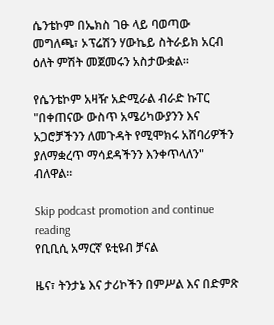ሴንቴኮም በኤክስ ገፁ ላይ ባወጣው መግለጫ፣ ኦፕሬሽን ሃውኬይ ስትራይክ አርብ ዕለት ምሽት መጀመሩን አስታውቋል።

የሴንቴኮም አዛዥ አድሚራል ብራድ ኩፐር "በቀጠናው ውስጥ አሜሪካውያንን እና አጋሮቻችንን ለመጉዳት የሚሞክሩ አሸባሪዎችን ያለማቋረጥ ማሳደዳችንን እንቀጥላለን" ብለዋል።

Skip podcast promotion and continue reading
የቢቢሲ አማርኛ ዩቲዩብ ቻናል

ዜና፣ ትንታኔ እና ታሪኮችን በምሥል እና በድምጽ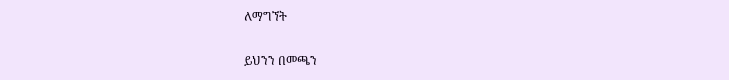ለማግኘት

ይህንን በመጫን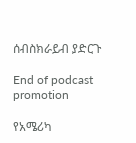ሰብስክራይብ ያድርጉ

End of podcast promotion

የአሜሪካ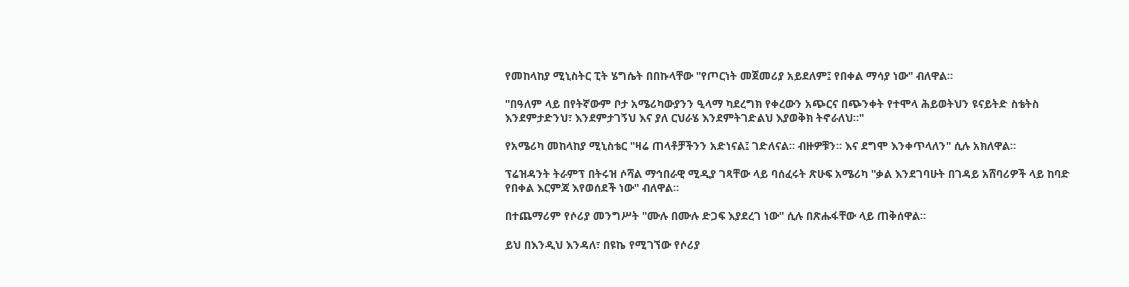የመከላከያ ሚኒስትር ፒት ሄግሴት በበኩላቸው "የጦርነት መጀመሪያ አይደለም፤ የበቀል ማሳያ ነው" ብለዋል።

"በዓለም ላይ በየትኛውም ቦታ አሜሪካውያንን ዒላማ ካደረግክ የቀረውን አጭርና በጭንቀት የተሞላ ሕይወትህን ዩናይትድ ስቴትስ እንደምታድንህ፣ እንደምታገኝህ እና ያለ ርህራሄ እንደምትገድልህ እያወቅክ ትኖራለህ።"

የአሜሪካ መከላከያ ሚኒስቴር "ዛሬ ጠላቶቻችንን አድነናል፤ ገድለናል። ብዙዎቹን። እና ደግሞ እንቀጥላለን" ሲሉ አክለዋል።

ፕሬዝዳንት ትራምፕ በትሩዝ ሶሻል ማኅበራዊ ሚዲያ ገጻቸው ላይ ባሰፈሩት ጽሁፍ አሜሪካ "ቃል እንደገባሁት በገዳይ አሸባሪዎች ላይ ከባድ የበቀል እርምጃ እየወሰደች ነው" ብለዋል።

በተጨማሪም የሶሪያ መንግሥት "ሙሉ በሙሉ ድጋፍ እያደረገ ነው" ሲሉ በጽሑፋቸው ላይ ጠቅሰዋል።

ይህ በእንዲህ እንዳለ፣ በዩኬ የሚገኘው የሶሪያ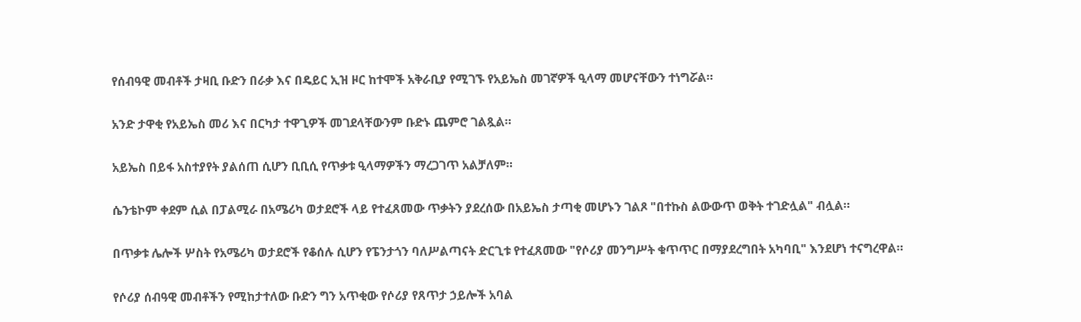የሰብዓዊ መብቶች ታዛቢ ቡድን በራቃ እና በዴይር ኢዝ ዞር ከተሞች አቅራቢያ የሚገኙ የአይኤስ መገኛዎች ዒላማ መሆናቸውን ተነግሯል።

አንድ ታዋቂ የአይኤስ መሪ እና በርካታ ተዋጊዎች መገደላቸውንም ቡድኑ ጨምሮ ገልጿል።

አይኤስ በይፋ አስተያየት ያልሰጠ ሲሆን ቢቢሲ የጥቃቱ ዒላማዎችን ማረጋገጥ አልቻለም።

ሴንቴኮም ቀደም ሲል በፓልሚራ በአሜሪካ ወታደሮች ላይ የተፈጸመው ጥቃትን ያደረሰው በአይኤስ ታጣቂ መሆኑን ገልጾ "በተኩስ ልውውጥ ወቅት ተገድሏል" ብሏል።

በጥቃቱ ሌሎች ሦስት የአሜሪካ ወታደሮች የቆሰሉ ሲሆን የፔንታጎን ባለሥልጣናት ድርጊቱ የተፈጸመው "የሶሪያ መንግሥት ቁጥጥር በማያደረግበት አካባቢ" እንደሆነ ተናግረዋል።

የሶሪያ ሰብዓዊ መብቶችን የሚከታተለው ቡድን ግን አጥቂው የሶሪያ የጸጥታ ኃይሎች አባል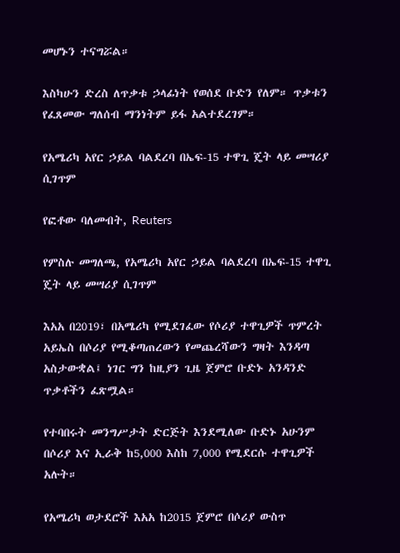መሆኑን ተናግሯል።

እስካሁን ድረስ ለጥቃቱ ኃላፊነት የወሰደ ቡድን የለም። ጥቃቱን የፈጸመው ግለሰብ ማንነትም ይፋ አልተደረገም።

የአሜሪካ አየር ኃይል ባልደረባ በኤፍ-15 ተዋጊ ጄት ላይ መሣሪያ ሲገጥም

የፎቶው ባለመብት, Reuters

የምስሉ መግለጫ, የአሜሪካ አየር ኃይል ባልደረባ በኤፍ-15 ተዋጊ ጄት ላይ መሣሪያ ሲገጥም

እአአ በ2019፣ በአሜሪካ የሚደገፈው የሶሪያ ተዋጊዎች ጥምረት አይኤስ በሶሪያ የሚቆጣጠረውን የመጨረሻውን ግዛት እንዳጣ አስታውቋል፤ ነገር ግን ከዚያን ጊዜ ጀምሮ ቡድኑ አንዳንድ ጥቃቶችን ፈጽሟል።

የተባበሩት መንግሥታት ድርጅት እንደሚለው ቡድኑ አሁንም በሶሪያ እና ኢራቅ ከ5,000 እስከ 7,000 የሚደርሱ ተዋጊዎች አሉት።

የአሜሪካ ወታደሮች እአአ ከ2015 ጀምሮ በሶሪያ ውስጥ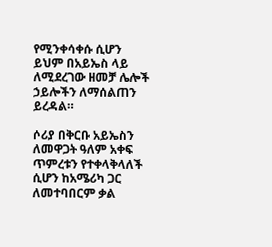የሚንቀሳቀሱ ሲሆን ይህም በአይኤስ ላይ ለሚደረገው ዘመቻ ሌሎች ኃይሎችን ለማሰልጠን ይረዳል።

ሶሪያ በቅርቡ አይኤስን ለመዋጋት ዓለም አቀፍ ጥምረቱን የተቀላቅላለች ሲሆን ከአሜሪካ ጋር ለመተባበርም ቃል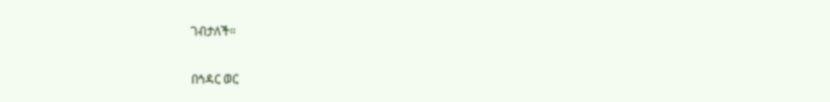ገብታለች።

በኅዳር ወር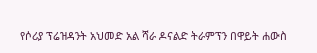የሶሪያ ፕሬዝዳንት አህመድ አል ሻራ ዶናልድ ትራምፕን በዋይት ሐውስ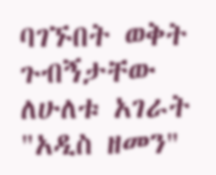ባገኙበት ወቅት ጉብኝታቸው ለሁለቱ አገራት "አዲስ ዘመን"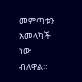መምጣቱን አመላካች ነው ብለዋል።